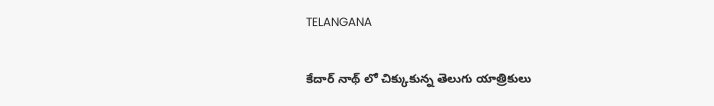TELANGANA

కేదార్ నాథ్ లో చిక్కుకున్న తెలుగు యాత్రికులు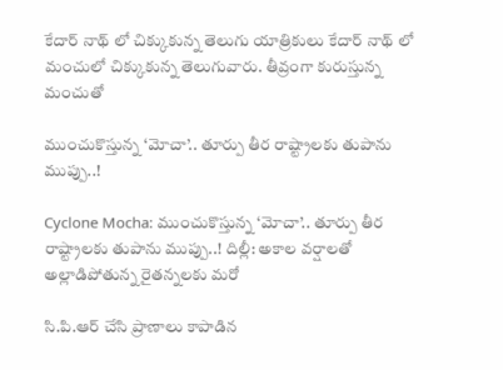కేదార్ నాథ్ లో చిక్కుకున్న తెలుగు యాత్రికులు కేదార్ నాథ్ లో మంచులో చిక్కుకున్న తెలుగువారు. తీవ్రంగా కురుస్తున్న మంచుతో

ముంచుకొస్తున్న ‘మోచా’.. తూర్పు తీర రాష్ట్రాలకు తుపాను ముప్పు..!

Cyclone Mocha: ముంచుకొస్తున్న ‘మోచా’.. తూర్పు తీర రాష్ట్రాలకు తుపాను ముప్పు..! దిల్లీ: అకాల వర్షాలతో అల్లాడిపోతున్న రైతన్నలకు మరో

సి.పి.ఆర్ చేసి ప్రాణాలు కాపాడిన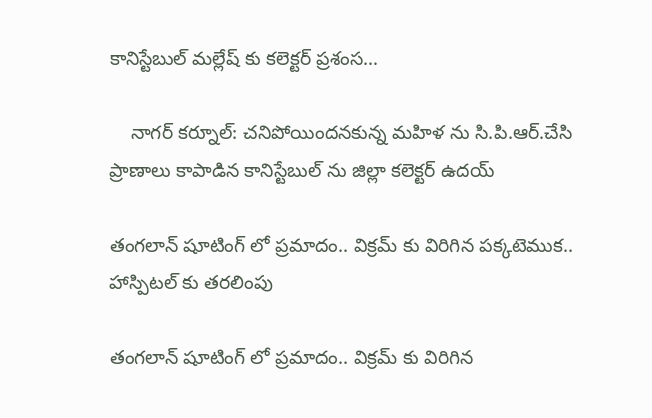కానిస్టేబుల్ మల్లేష్ కు కలెక్టర్ ప్రశంస…

    నాగర్ కర్నూల్: చనిపోయిందనకున్న మహిళ ను సి.పి.ఆర్.చేసి ప్రాణాలు కాపాడిన కానిస్టేబుల్ ను జిల్లా కలెక్టర్ ఉదయ్

తంగలాన్ షూటింగ్ లో ప్రమాదం.. విక్రమ్ కు విరిగిన పక్కటెముక.. హాస్పిటల్ కు తరలింపు

తంగలాన్ షూటింగ్ లో ప్రమాదం.. విక్రమ్ కు విరిగిన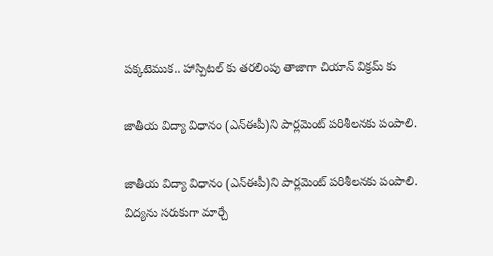పక్కటెముక.. హాస్పిటల్ కు తరలింపు తాజాగా చియాన్ విక్రమ్ కు

జాతీయ విద్యా విధానం (ఎన్‌ఈపీ)ని పార్లమెంట్‌ పరిశీలనకు పంపాలి.

జాతీయ విద్యా విధానం (ఎన్‌ఈపీ)ని పార్లమెంట్‌ పరిశీలనకు పంపాలి. విద్యను సరుకుగా మార్చే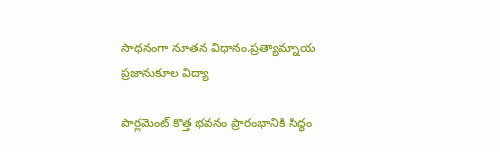సాధనంగా నూతన విధానం.ప్రత్యామ్నాయ ప్రజానుకూల విద్యా

పార్లమెంట్ కొత్త భవనం ప్రారంభానికి సిద్ధం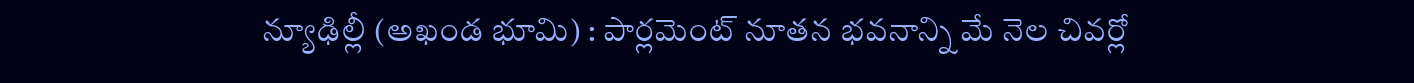న్యూఢిల్లీ (అఖండ భూమి) : పార్లమెంట్ నూతన భవనాన్ని మే నెల చివర్లో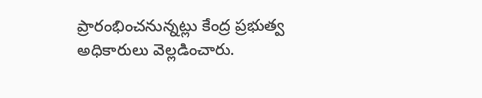ప్రారంభించనున్నట్లు కేంద్ర ప్రభుత్వ అధికారులు వెల్లడించారు.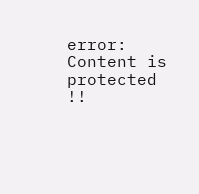error: Content is protected !!